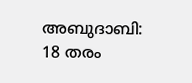അബുദാബി: 18 തരം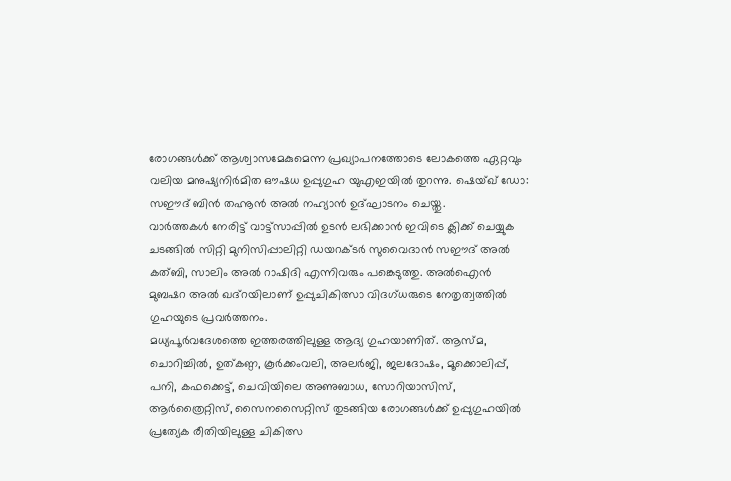രോഗങ്ങൾക്ക് ആശ്വാസമേകുമെന്ന പ്രഖ്യാപനത്തോടെ ലോകത്തെ ഏറ്റവും വലിയ മനുഷ്യനിർമിത ഔഷധ ഉപ്പുഗുഹ യുഎഇയിൽ തുറന്നു. ഷെയ്ഖ് ഡോ: സഈദ് ബിൻ തഹ്നൂൻ അൽ നഹ്യാൻ ഉദ്ഘാടനം ചെയ്തു.
വാർത്തകൾ നേരിട്ട് വാട്ട്സാപ്പിൽ ഉടൻ ലഭിക്കാൻ ഇവിടെ ക്ലിക്ക് ചെയ്യുക
ചടങ്ങിൽ സിറ്റി മുനിസിപ്പാലിറ്റി ഡയറക്ടർ സുവൈദാൻ സഈദ് അൽ കത്ബി, സാലിം അൽ റാഷിദി എന്നിവരും പങ്കെടുത്തു. അൽഐൻ മുബഷറ അൽ ഖദ്റയിലാണ് ഉപ്പുചികിത്സാ വിദഗ്ധരുടെ നേതൃത്വത്തിൽ ഗുഹയുടെ പ്രവർത്തനം.
മധ്യപൂർവദേശത്തെ ഇത്തരത്തിലുള്ള ആദ്യ ഗുഹയാണിത്. ആസ്മ, ചൊറിച്ചിൽ, ഉത്കണ്ഠ, കൂർക്കംവലി, അലർജി, ജലദോഷം, മൂക്കൊലിപ്പ്, പനി, കഫക്കെട്ട്, ചെവിയിലെ അണുബാധ, സോറിയാസിസ്, ആർത്രൈറ്റിസ്, സൈനസൈറ്റിസ് തുടങ്ങിയ രോഗങ്ങൾക്ക് ഉപ്പുഗുഹയിൽ പ്രത്യേക രീതിയിലുള്ള ചികിത്സ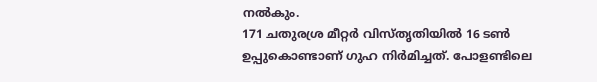നൽകും.
171 ചതുരശ്ര മീറ്റർ വിസ്തൃതിയിൽ 16 ടൺ ഉപ്പുകൊണ്ടാണ് ഗുഹ നിർമിച്ചത്. പോളണ്ടിലെ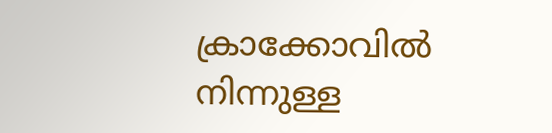ക്രാക്കോവിൽ നിന്നുള്ള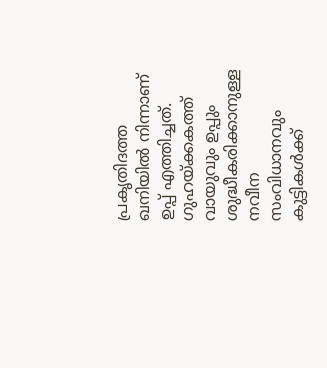പ്രകൃതിദത്ത ഖനിയിൽ നിന്നാണ് ഉപ്പ് എത്തിച്ചത്. ഗുഹയ്ക്കകത്ത് വായുവും ഉപ്പും ശുദ്ധീകരിക്കാനുള്ള നവീന സംവിധാനവും കുട്ടികൾക്ക്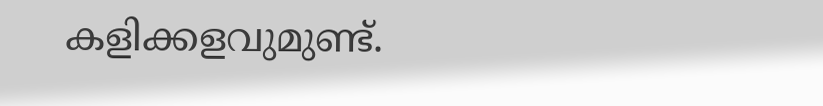കളിക്കളവുമുണ്ട്.